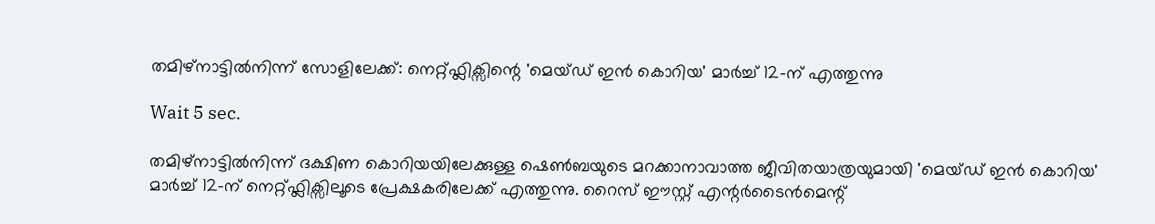തമിഴ്‌നാട്ടിൽനിന്ന് സോളിലേക്ക്: നെറ്റ്ഫ്ലിക്സിന്റെ 'മെയ്ഡ് ഇൻ കൊറിയ' മാർച്ച് 12-ന് എത്തുന്നു

Wait 5 sec.

തമിഴ്‌നാട്ടിൽനിന്ന് ദക്ഷിണ കൊറിയയിലേക്കുള്ള ഷെൺബയുടെ മറക്കാനാവാത്ത ജീവിതയാത്രയുമായി 'മെയ്ഡ് ഇൻ കൊറിയ' മാർച്ച് 12-ന് നെറ്റ്ഫ്ലിക്സിലൂടെ പ്രേക്ഷകരിലേക്ക് എത്തുന്നു. റൈസ് ഈസ്റ്റ് എന്റർടൈൻമെന്റ്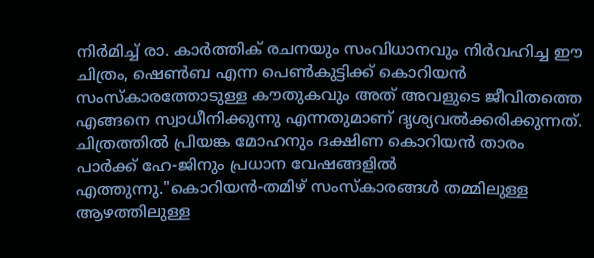നിർമിച്ച് രാ. കാർത്തിക് രചനയും സംവിധാനവും നിർവഹിച്ച ഈ ചിത്രം, ഷെൺബ എന്ന പെൺകുട്ടിക്ക് കൊറിയൻ സംസ്കാരത്തോടുള്ള കൗതുകവും അത് അവളുടെ ജീവിതത്തെ എങ്ങനെ സ്വാധീനിക്കുന്നു എന്നതുമാണ് ദൃശ്യവൽക്കരിക്കുന്നത്. ചിത്രത്തിൽ പ്രിയങ്ക മോഹനും ദക്ഷിണ കൊറിയൻ താരം പാർക്ക് ഹേ-ജിനും പ്രധാന വേഷങ്ങളിൽ എത്തുന്നു."കൊറിയൻ-തമിഴ് സംസ്കാരങ്ങൾ തമ്മിലുള്ള ആഴത്തിലുള്ള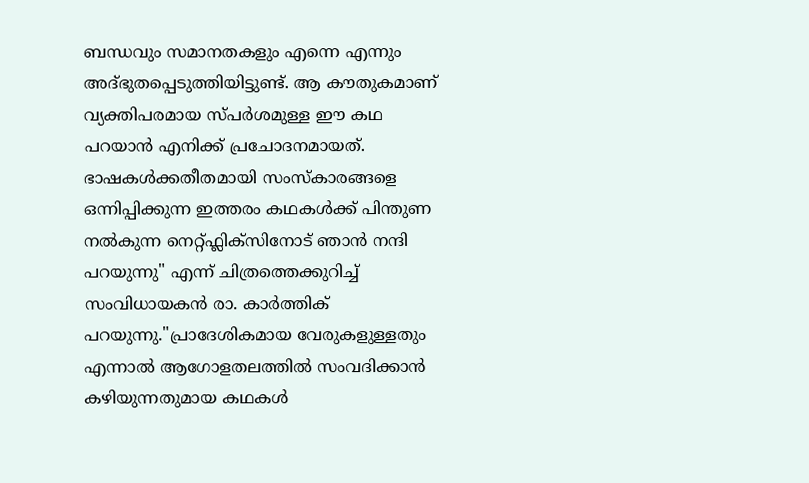ബന്ധവും സമാനതകളും എന്നെ എന്നും അദ്ഭുതപ്പെടുത്തിയിട്ടുണ്ട്. ആ കൗതുകമാണ് വ്യക്തിപരമായ സ്പർശമുള്ള ഈ കഥ പറയാൻ എനിക്ക് പ്രചോദനമായത്. ഭാഷകൾക്കതീതമായി സംസ്കാരങ്ങളെ ഒന്നിപ്പിക്കുന്ന ഇത്തരം കഥകൾക്ക് പിന്തുണ നൽകുന്ന നെറ്റ്ഫ്ലിക്സിനോട് ഞാൻ നന്ദി പറയുന്നു" എന്ന് ചിത്രത്തെക്കുറിച്ച് സംവിധായകൻ രാ. കാർത്തിക് പറയുന്നു."പ്രാദേശികമായ വേരുകളുള്ളതും എന്നാൽ ആഗോളതലത്തിൽ സംവദിക്കാൻ കഴിയുന്നതുമായ കഥകൾ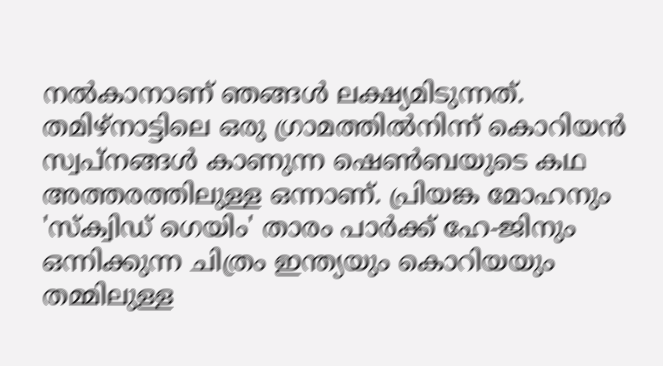നൽകാനാണ് ഞങ്ങൾ ലക്ഷ്യമിടുന്നത്. തമിഴ്‌നാട്ടിലെ ഒരു ഗ്രാമത്തിൽനിന്ന് കൊറിയൻ സ്വപ്നങ്ങൾ കാണുന്ന ഷെൺബയുടെ കഥ അത്തരത്തിലുള്ള ഒന്നാണ്. പ്രിയങ്ക മോഹനും 'സ്ക്വിഡ് ഗെയിം' താരം പാർക്ക് ഹേ-ജിനും ഒന്നിക്കുന്ന ചിത്രം ഇന്ത്യയും കൊറിയയും തമ്മിലുള്ള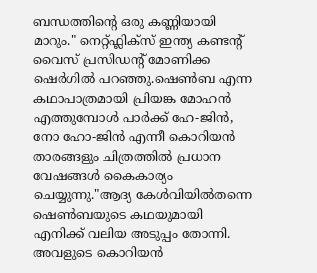ബന്ധത്തിന്റെ ഒരു കണ്ണിയായി മാറും." നെറ്റ്ഫ്ലിക്സ് ഇന്ത്യ കണ്ടന്റ് വൈസ് പ്രസിഡന്റ് മോണിക്ക ഷെർഗിൽ പറഞ്ഞു.ഷെൺബ എന്ന കഥാപാത്രമായി പ്രിയങ്ക മോഹൻ എത്തുമ്പോൾ പാർക്ക് ഹേ-ജിൻ, നോ ഹോ-ജിൻ എന്നീ കൊറിയൻ താരങ്ങളും ചിത്രത്തിൽ പ്രധാന വേഷങ്ങൾ കൈകാര്യം ചെയ്യുന്നു."ആദ്യ കേൾവിയിൽതന്നെ ഷെൺബയുടെ കഥയുമായി എനിക്ക് വലിയ അടുപ്പം തോന്നി. അവളുടെ കൊറിയൻ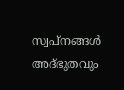സ്വപ്നങ്ങൾ അദ്ഭുതവും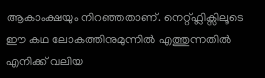ആകാംക്ഷയും നിറഞ്ഞതാണ്. നെറ്റ്ഫ്ലിക്സിലൂടെ ഈ കഥ ലോകത്തിനുമുന്നിൽ എത്തുന്നതിൽ എനിക്ക് വലിയ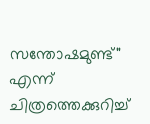സന്തോഷമുണ്ട്" എന്ന് ചിത്രത്തെക്കുറിച്ച്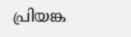പ്രിയങ്ക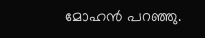മോഹൻ പറഞ്ഞു.